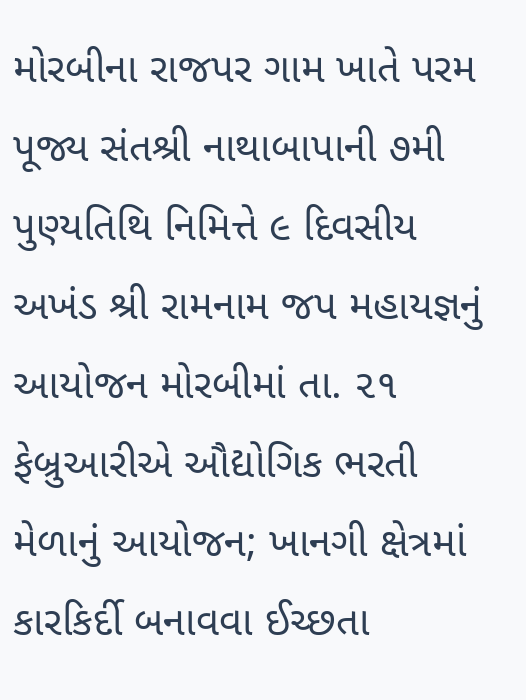મોરબીના રાજપર ગામ ખાતે પરમ પૂજ્ય સંતશ્રી નાથાબાપાની ૭મી પુણ્યતિથિ નિમિત્તે ૯ દિવસીય અખંડ શ્રી રામનામ જપ મહાયજ્ઞનું આયોજન મોરબીમાં તા. ૨૧ ફેબ્રુઆરીએ ઔદ્યોગિક ભરતી મેળાનું આયોજન; ખાનગી ક્ષેત્રમાં કારકિર્દી બનાવવા ઈચ્છતા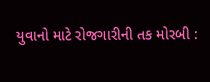યુવાનો માટે રોજગારીની તક મોરબી :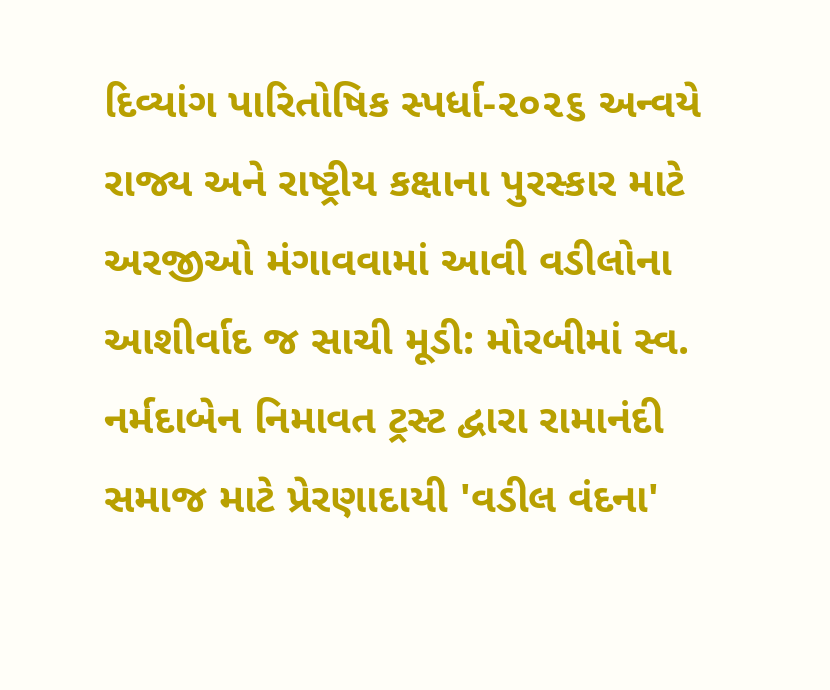દિવ્યાંગ પારિતોષિક સ્પર્ધા-૨૦૨૬ અન્વયે રાજ્ય અને રાષ્ટ્રીય કક્ષાના પુરસ્કાર માટે અરજીઓ મંગાવવામાં આવી વડીલોના આશીર્વાદ જ સાચી મૂડી: મોરબીમાં સ્વ. નર્મદાબેન નિમાવત ટ્રસ્ટ દ્વારા રામાનંદી સમાજ માટે પ્રેરણાદાયી 'વડીલ વંદના'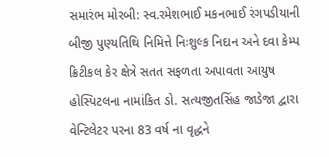સમારંભ મોરબી: સ્વ.રમેશભાઈ મકનભાઈ રંગપડીયાની બીજી પુણ્યતિથિ નિમિત્તે નિઃશુલ્ક નિદાન અને દવા કેમ્પ ક્રિટીકલ કેર ક્ષેત્રે સતત સફળતા અપાવતા આયુષ હોસ્પિટલના નામાંકિત ડો. સત્યજીતસિંહ જાડેજા દ્વારા વેન્ટિલેટર પરના 83 વર્ષ ના વૃદ્ધને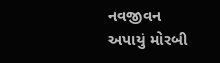નવજીવન અપાયું મોરબી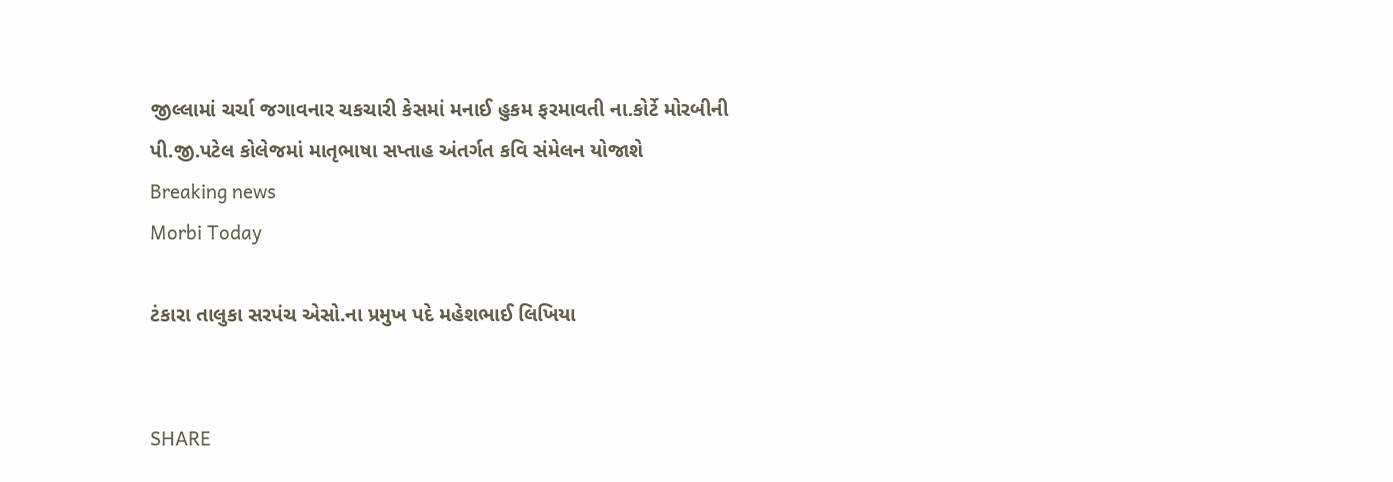જીલ્લામાં ચર્ચા જગાવનાર ચકચારી કેસમાં મનાઈ હુકમ ફરમાવતી ના.કોર્ટે મોરબીની પી.જી.પટેલ કોલેજમાં માતૃભાષા સપ્તાહ અંતર્ગત કવિ સંમેલન યોજાશે
Breaking news
Morbi Today

ટંકારા તાલુકા સરપંચ એસો.ના પ્રમુખ પદે મહેશભાઈ લિખિયા


SHARE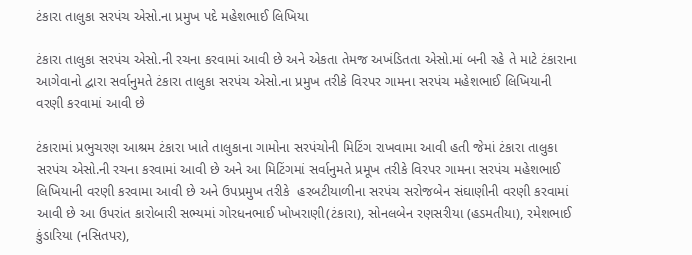ટંકારા તાલુકા સરપંચ એસો.ના પ્રમુખ પદે મહેશભાઈ લિખિયા

ટંકારા તાલુકા સરપંચ એસો.ની રચના કરવામાં આવી છે અને એકતા તેમજ અખંડિતતા એસો.માં બની રહે તે માટે ટંકારાના આગેવાનો દ્વારા સર્વાનુમતે ટંકારા તાલુકા સરપંચ એસો.ના પ્રમુખ તરીકે વિરપર ગામના સરપંચ મહેશભાઈ લિખિયાની વરણી કરવામાં આવી છે

ટંકારામાં પ્રભુચરણ આશ્રમ ટંકારા ખાતે તાલુકાના ગામોના સરપંચોની મિટિંગ રાખવામા આવી હતી જેમાં ટંકારા તાલુકા સરપંચ એસો.ની રચના કરવામાં આવી છે અને આ મિટિંગમાં સર્વાનુમતે પ્રમૂખ તરીકે વિરપર ગામના સરપંચ મહેશભાઈ લિખિયાની વરણી કરવામા આવી છે અને ઉપપ્રમુખ તરીકે  હરબટીયાળીના સરપંચ સરોજબેન સંઘાણીની વરણી કરવામાં આવી છે આ ઉપરાંત કારોબારી સભ્યમાં ગોરધનભાઈ ખોખરાણી(ટંકારા), સોનલબેન રણસરીયા (હડમતીયા), રમેશભાઈ કુંડારિયા (નસિતપર),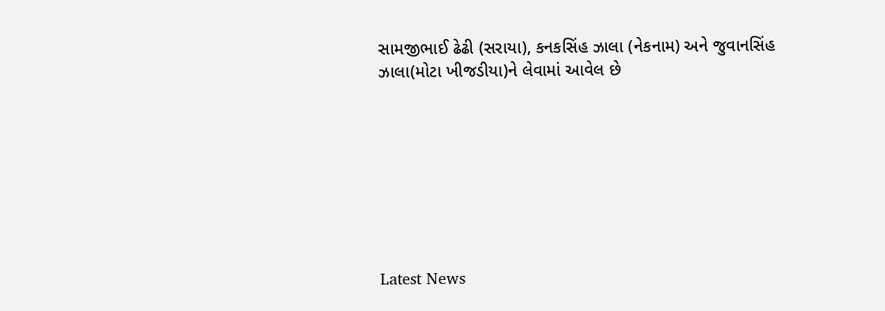સામજીભાઈ ઢેઢી (સરાયા), કનકસિંહ ઝાલા (નેકનામ) અને જુવાનસિંહ  ઝાલા(મોટા ખીજડીયા)ને લેવામાં આવેલ છે








Latest News